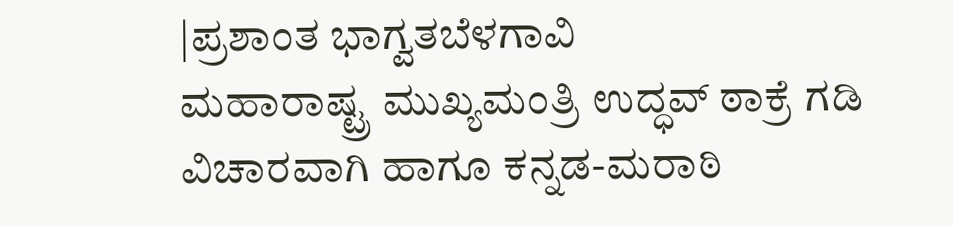|ಪ್ರಶಾಂತ ಭಾಗ್ವತಬೆಳಗಾವಿ
ಮಹಾರಾಷ್ಟ್ರ ಮುಖ್ಯಮಂತ್ರಿ ಉದ್ಧವ್ ಠಾಕ್ರೆ ಗಡಿ ವಿಚಾರವಾಗಿ ಹಾಗೂ ಕನ್ನಡ-ಮರಾಠಿ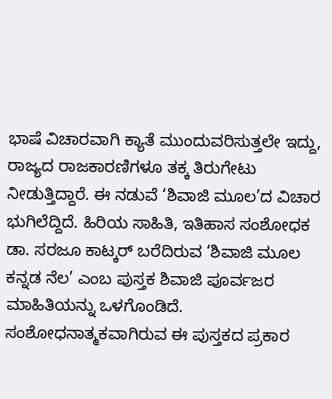ಭಾಷೆ ವಿಚಾರವಾಗಿ ಕ್ಯಾತೆ ಮುಂದುವರಿಸುತ್ತಲೇ ಇದ್ದು, ರಾಜ್ಯದ ರಾಜಕಾರಣಿಗಳೂ ತಕ್ಕ ತಿರುಗೇಟು ನೀಡುತ್ತಿದ್ದಾರೆ. ಈ ನಡುವೆ ‘ಶಿವಾಜಿ ಮೂಲ’ದ ವಿಚಾರ ಭುಗಿಲೆದ್ದಿದೆ. ಹಿರಿಯ ಸಾಹಿತಿ, ಇತಿಹಾಸ ಸಂಶೋಧಕ ಡಾ. ಸರಜೂ ಕಾಟ್ಕರ್ ಬರೆದಿರುವ ‘ಶಿವಾಜಿ ಮೂಲ ಕನ್ನಡ ನೆಲ’ ಎಂಬ ಪುಸ್ತಕ ಶಿವಾಜಿ ಪೂರ್ವಜರ ಮಾಹಿತಿಯನ್ನು ಒಳಗೊಂಡಿದೆ. ಸಂಶೋಧನಾತ್ಮಕವಾಗಿರುವ ಈ ಪುಸ್ತಕದ ಪ್ರಕಾರ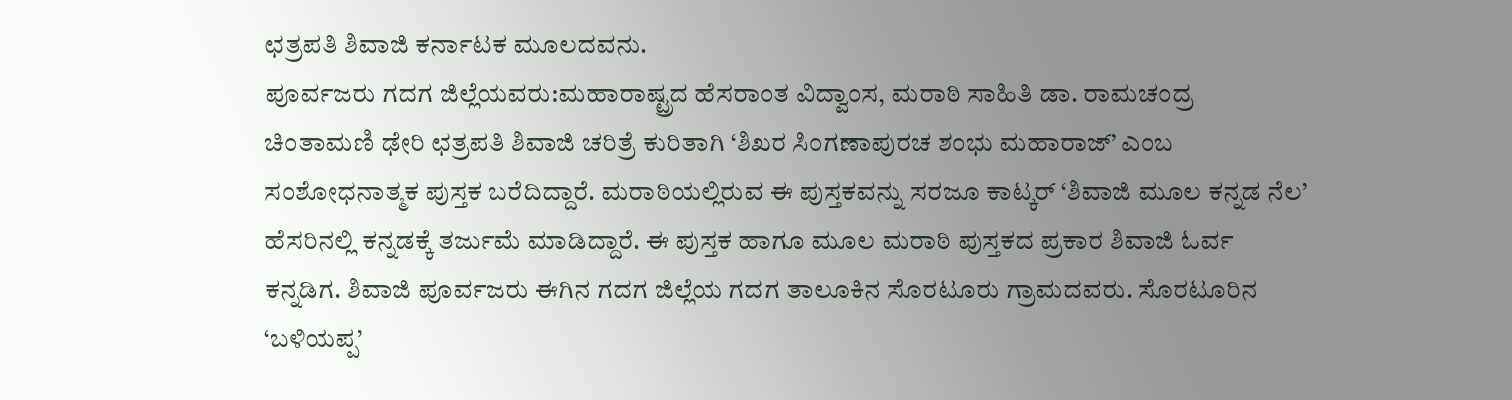ಛತ್ರಪತಿ ಶಿವಾಜಿ ಕರ್ನಾಟಕ ಮೂಲದವನು.
ಪೂರ್ವಜರು ಗದಗ ಜಿಲ್ಲೆಯವರು:ಮಹಾರಾಷ್ಟ್ರದ ಹೆಸರಾಂತ ವಿದ್ವಾಂಸ, ಮರಾಠಿ ಸಾಹಿತಿ ಡಾ. ರಾಮಚಂದ್ರ ಚಿಂತಾಮಣಿ ಢೇರಿ ಛತ್ರಪತಿ ಶಿವಾಜಿ ಚರಿತ್ರೆ ಕುರಿತಾಗಿ ‘ಶಿಖರ ಸಿಂಗಣಾಪುರಚ ಶಂಭು ಮಹಾರಾಜ್’ ಎಂಬ ಸಂಶೋಧನಾತ್ಮಕ ಪುಸ್ತಕ ಬರೆದಿದ್ದಾರೆ. ಮರಾಠಿಯಲ್ಲಿರುವ ಈ ಪುಸ್ತಕವನ್ನು ಸರಜೂ ಕಾಟ್ಕರ್ ‘ಶಿವಾಜಿ ಮೂಲ ಕನ್ನಡ ನೆಲ’ ಹೆಸರಿನಲ್ಲಿ ಕನ್ನಡಕ್ಕೆ ತರ್ಜುಮೆ ಮಾಡಿದ್ದಾರೆ. ಈ ಪುಸ್ತಕ ಹಾಗೂ ಮೂಲ ಮರಾಠಿ ಪುಸ್ತಕದ ಪ್ರಕಾರ ಶಿವಾಜಿ ಓರ್ವ ಕನ್ನಡಿಗ. ಶಿವಾಜಿ ಪೂರ್ವಜರು ಈಗಿನ ಗದಗ ಜಿಲ್ಲೆಯ ಗದಗ ತಾಲೂಕಿನ ಸೊರಟೂರು ಗ್ರಾಮದವರು. ಸೊರಟೂರಿನ ‘ಬಳಿಯಪ್ಪ’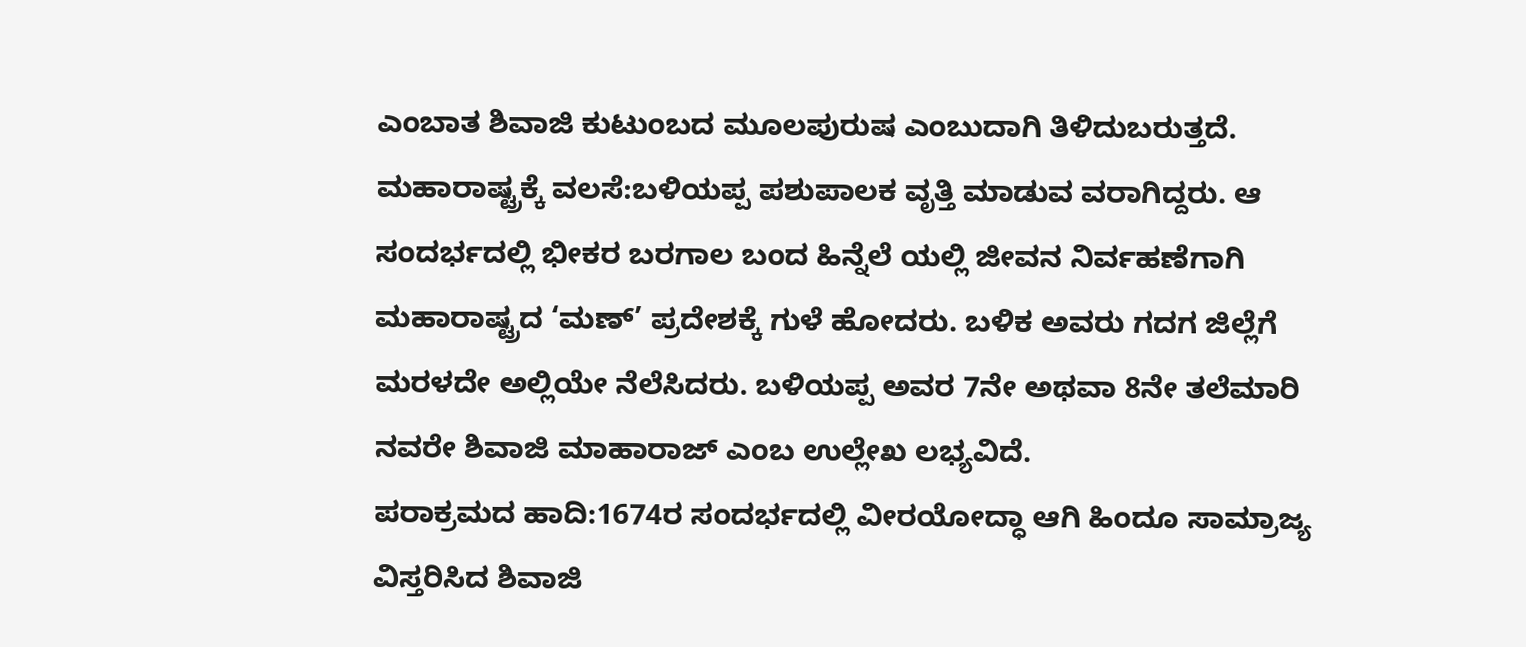ಎಂಬಾತ ಶಿವಾಜಿ ಕುಟುಂಬದ ಮೂಲಪುರುಷ ಎಂಬುದಾಗಿ ತಿಳಿದುಬರುತ್ತದೆ.
ಮಹಾರಾಷ್ಟ್ರಕ್ಕೆ ವಲಸೆ:ಬಳಿಯಪ್ಪ ಪಶುಪಾಲಕ ವೃತ್ತಿ ಮಾಡುವ ವರಾಗಿದ್ದರು. ಆ ಸಂದರ್ಭದಲ್ಲಿ ಭೀಕರ ಬರಗಾಲ ಬಂದ ಹಿನ್ನೆಲೆ ಯಲ್ಲಿ ಜೀವನ ನಿರ್ವಹಣೆಗಾಗಿ ಮಹಾರಾಷ್ಟ್ರದ ‘ಮಣ್’ ಪ್ರದೇಶಕ್ಕೆ ಗುಳೆ ಹೋದರು. ಬಳಿಕ ಅವರು ಗದಗ ಜಿಲ್ಲೆಗೆ ಮರಳದೇ ಅಲ್ಲಿಯೇ ನೆಲೆಸಿದರು. ಬಳಿಯಪ್ಪ ಅವರ 7ನೇ ಅಥವಾ 8ನೇ ತಲೆಮಾರಿ ನವರೇ ಶಿವಾಜಿ ಮಾಹಾರಾಜ್ ಎಂಬ ಉಲ್ಲೇಖ ಲಭ್ಯವಿದೆ.
ಪರಾಕ್ರಮದ ಹಾದಿ:1674ರ ಸಂದರ್ಭದಲ್ಲಿ ವೀರಯೋದ್ಧಾ ಆಗಿ ಹಿಂದೂ ಸಾಮ್ರಾಜ್ಯ ವಿಸ್ತರಿಸಿದ ಶಿವಾಜಿ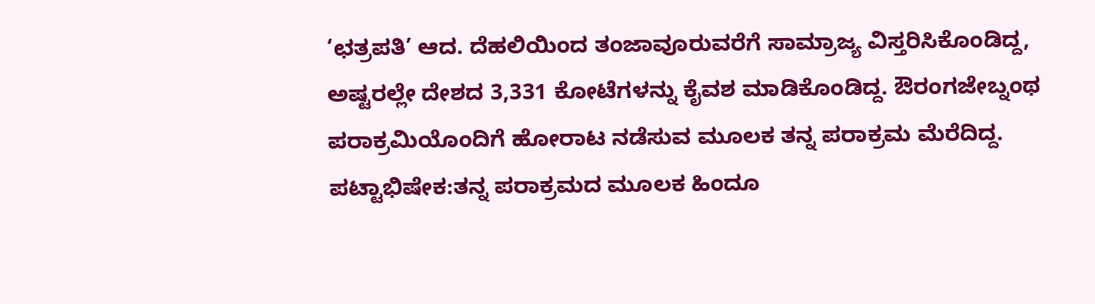‘ಛತ್ರಪತಿ’ ಆದ. ದೆಹಲಿಯಿಂದ ತಂಜಾವೂರುವರೆಗೆ ಸಾಮ್ರಾಜ್ಯ ವಿಸ್ತರಿಸಿಕೊಂಡಿದ್ದ, ಅಷ್ಟರಲ್ಲೇ ದೇಶದ 3,331 ಕೋಟೆಗಳನ್ನು ಕೈವಶ ಮಾಡಿಕೊಂಡಿದ್ದ. ಔರಂಗಜೇಬ್ನಂಥ ಪರಾಕ್ರಮಿಯೊಂದಿಗೆ ಹೋರಾಟ ನಡೆಸುವ ಮೂಲಕ ತನ್ನ ಪರಾಕ್ರಮ ಮೆರೆದಿದ್ದ.
ಪಟ್ಟಾಭಿಷೇಕ:ತನ್ನ ಪರಾಕ್ರಮದ ಮೂಲಕ ಹಿಂದೂ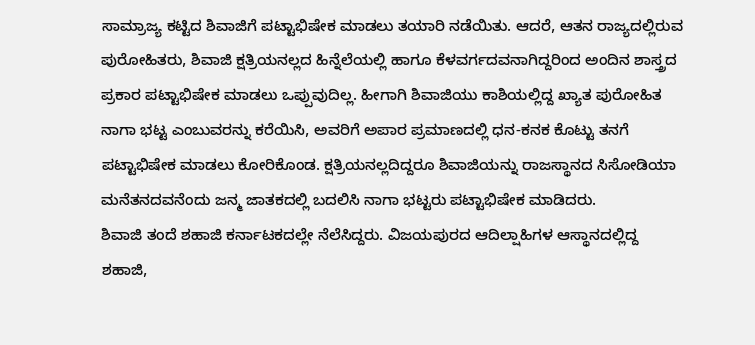ಸಾಮ್ರಾಜ್ಯ ಕಟ್ಟಿದ ಶಿವಾಜಿಗೆ ಪಟ್ಟಾಭಿಷೇಕ ಮಾಡಲು ತಯಾರಿ ನಡೆಯಿತು. ಆದರೆ, ಆತನ ರಾಜ್ಯದಲ್ಲಿರುವ ಪುರೋಹಿತರು, ಶಿವಾಜಿ ಕ್ಷತ್ರಿಯನಲ್ಲದ ಹಿನ್ನೆಲೆಯಲ್ಲಿ ಹಾಗೂ ಕೆಳವರ್ಗದವನಾಗಿದ್ದರಿಂದ ಅಂದಿನ ಶಾಸ್ತ್ರದ ಪ್ರಕಾರ ಪಟ್ಟಾಭಿಷೇಕ ಮಾಡಲು ಒಪ್ಪುವುದಿಲ್ಲ. ಹೀಗಾಗಿ ಶಿವಾಜಿಯು ಕಾಶಿಯಲ್ಲಿದ್ದ ಖ್ಯಾತ ಪುರೋಹಿತ ನಾಗಾ ಭಟ್ಟ ಎಂಬುವರನ್ನು ಕರೆಯಿಸಿ, ಅವರಿಗೆ ಅಪಾರ ಪ್ರಮಾಣದಲ್ಲಿ ಧನ-ಕನಕ ಕೊಟ್ಟು ತನಗೆ ಪಟ್ಟಾಭಿಷೇಕ ಮಾಡಲು ಕೋರಿಕೊಂಡ. ಕ್ಷತ್ರಿಯನಲ್ಲದಿದ್ದರೂ ಶಿವಾಜಿಯನ್ನು ರಾಜಸ್ಥಾನದ ಸಿಸೋಡಿಯಾ ಮನೆತನದವನೆಂದು ಜನ್ಮ ಜಾತಕದಲ್ಲಿ ಬದಲಿಸಿ ನಾಗಾ ಭಟ್ಟರು ಪಟ್ಟಾಭಿಷೇಕ ಮಾಡಿದರು.
ಶಿವಾಜಿ ತಂದೆ ಶಹಾಜಿ ಕರ್ನಾಟಕದಲ್ಲೇ ನೆಲೆಸಿದ್ದರು. ವಿಜಯಪುರದ ಆದಿಲ್ಷಾಹಿಗಳ ಆಸ್ಥಾನದಲ್ಲಿದ್ದ ಶಹಾಜಿ,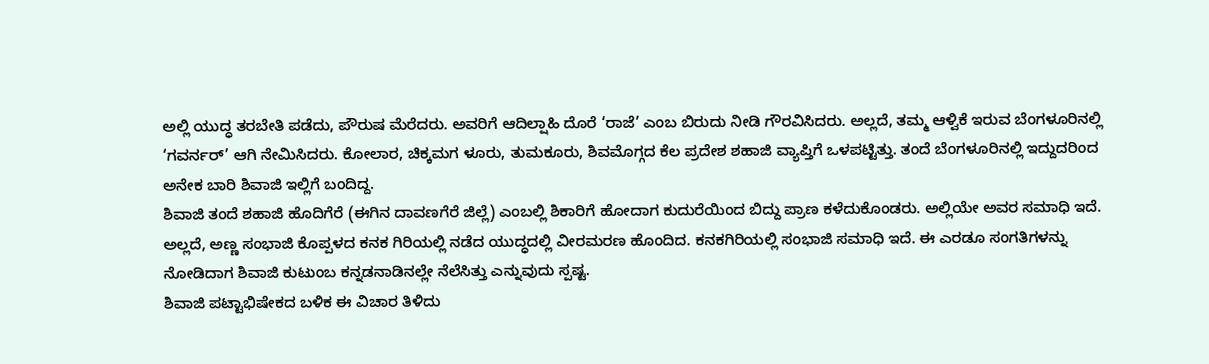ಅಲ್ಲಿ ಯುದ್ಧ ತರಬೇತಿ ಪಡೆದು, ಪೌರುಷ ಮೆರೆದರು. ಅವರಿಗೆ ಆದಿಲ್ಷಾಹಿ ದೊರೆ ‘ರಾಜೆ’ ಎಂಬ ಬಿರುದು ನೀಡಿ ಗೌರವಿಸಿದರು. ಅಲ್ಲದೆ, ತಮ್ಮ ಆಳ್ವಿಕೆ ಇರುವ ಬೆಂಗಳೂರಿನಲ್ಲಿ ‘ಗವರ್ನರ್’ ಆಗಿ ನೇಮಿಸಿದರು. ಕೋಲಾರ, ಚಿಕ್ಕಮಗ ಳೂರು, ತುಮಕೂರು, ಶಿವಮೊಗ್ಗದ ಕೆಲ ಪ್ರದೇಶ ಶಹಾಜಿ ವ್ಯಾಪ್ತಿಗೆ ಒಳಪಟ್ಟಿತ್ತು. ತಂದೆ ಬೆಂಗಳೂರಿನಲ್ಲಿ ಇದ್ದುದರಿಂದ ಅನೇಕ ಬಾರಿ ಶಿವಾಜಿ ಇಲ್ಲಿಗೆ ಬಂದಿದ್ದ.
ಶಿವಾಜಿ ತಂದೆ ಶಹಾಜಿ ಹೊದಿಗೆರೆ (ಈಗಿನ ದಾವಣಗೆರೆ ಜಿಲ್ಲೆ) ಎಂಬಲ್ಲಿ ಶಿಕಾರಿಗೆ ಹೋದಾಗ ಕುದುರೆಯಿಂದ ಬಿದ್ದು ಪ್ರಾಣ ಕಳೆದುಕೊಂಡರು. ಅಲ್ಲಿಯೇ ಅವರ ಸಮಾಧಿ ಇದೆ. ಅಲ್ಲದೆ, ಅಣ್ಣ ಸಂಭಾಜಿ ಕೊಪ್ಪಳದ ಕನಕ ಗಿರಿಯಲ್ಲಿ ನಡೆದ ಯುದ್ಧದಲ್ಲಿ ವೀರಮರಣ ಹೊಂದಿದ. ಕನಕಗಿರಿಯಲ್ಲಿ ಸಂಭಾಜಿ ಸಮಾಧಿ ಇದೆ. ಈ ಎರಡೂ ಸಂಗತಿಗಳನ್ನು ನೋಡಿದಾಗ ಶಿವಾಜಿ ಕುಟುಂಬ ಕನ್ನಡನಾಡಿನಲ್ಲೇ ನೆಲೆಸಿತ್ತು ಎನ್ನುವುದು ಸ್ಪಷ್ಟ.
ಶಿವಾಜಿ ಪಟ್ಟಾಭಿಷೇಕದ ಬಳಿಕ ಈ ವಿಚಾರ ತಿಳಿದು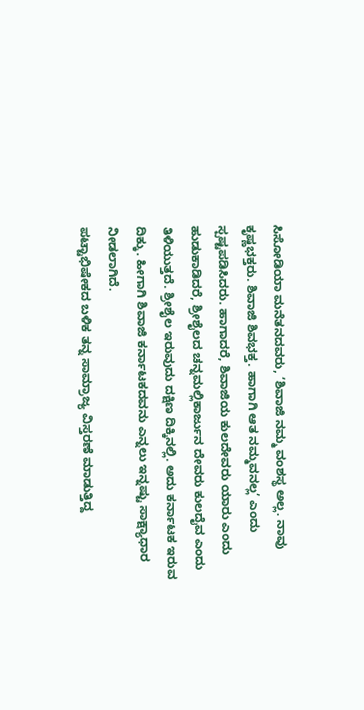ಸಿಸೋಡಿಯಾ ಮನೆತನದವರು, ‘ಶಿವಾಜಿ ನಮ್ಮ ವಂಶಸ್ಥ ಅಲ್ಲ. ನಾವು ಕೃಷ್ಣಭಕ್ತರು. ಶಿವಾಜಿ ಶಿವಭಕ್ತ. ಹಾಗಾಗಿ ಆತ ನಮ್ಮವನಲ್ಲ’ ಎಂದು ಸ್ಪಷ್ಟಪಡಿಸಿದರು. ಹಾಗಾದರೆ, ಶಿವಾಜಿಯ ಕುಲದೇವರು ಯಾರು ಎಂದು ಹುಡುಕಾಡಿದರೆ, ಶ್ರೀಶೈಲದ ಚನ್ನಮಲ್ಲಿಕಾರ್ಜುನ ದೇವರು ಕುಲದೈವ ಎಂದು ತಿಳಿಯುತ್ತದೆ. ಶ್ರೀಶೈಲ ಇರುವುದು ದಕ್ಷಿಣ ದಿಕ್ಕಿನಲ್ಲಿ. ಅದು ಕರ್ನಾಟಕ ಇರುವ ದಿಕ್ಕು. ಹೀಗಾಗಿ ಶಿವಾಜಿ ಕರ್ನಾಟಕದವನು ಎನ್ನಲು ಇನ್ನಷ್ಟು ಸಾಕ್ಷ್ಯಾಧಾರ ನೀಡಲಾಗಿದೆ.
ಪಟ್ಟಾಭಿಷೇಕದ ಬಳಿಕ ತನ್ನ ಸಾಮ್ರಾಜ್ಯ ವಿಸ್ತರಣೆ ಮಾಡುತ್ತಿದ್ದ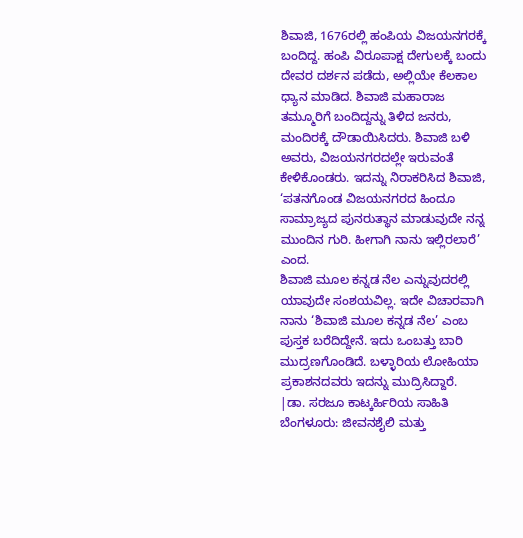ಶಿವಾಜಿ, 1676ರಲ್ಲಿ ಹಂಪಿಯ ವಿಜಯನಗರಕ್ಕೆ ಬಂದಿದ್ದ. ಹಂಪಿ ವಿರೂಪಾಕ್ಷ ದೇಗುಲಕ್ಕೆ ಬಂದು ದೇವರ ದರ್ಶನ ಪಡೆದು, ಅಲ್ಲಿಯೇ ಕೆಲಕಾಲ ಧ್ಯಾನ ಮಾಡಿದ. ಶಿವಾಜಿ ಮಹಾರಾಜ ತಮ್ಮೂರಿಗೆ ಬಂದಿದ್ದನ್ನು ತಿಳಿದ ಜನರು, ಮಂದಿರಕ್ಕೆ ದೌಡಾಯಿಸಿದರು. ಶಿವಾಜಿ ಬಳಿ ಅವರು, ವಿಜಯನಗರದಲ್ಲೇ ಇರುವಂತೆ ಕೇಳಿಕೊಂಡರು. ಇದನ್ನು ನಿರಾಕರಿಸಿದ ಶಿವಾಜಿ, ‘ಪತನಗೊಂಡ ವಿಜಯನಗರದ ಹಿಂದೂ ಸಾಮ್ರಾಜ್ಯದ ಪುನರುತ್ಥಾನ ಮಾಡುವುದೇ ನನ್ನ ಮುಂದಿನ ಗುರಿ. ಹೀಗಾಗಿ ನಾನು ಇಲ್ಲಿರಲಾರೆ’ ಎಂದ.
ಶಿವಾಜಿ ಮೂಲ ಕನ್ನಡ ನೆಲ ಎನ್ನುವುದರಲ್ಲಿ ಯಾವುದೇ ಸಂಶಯವಿಲ್ಲ. ಇದೇ ವಿಚಾರವಾಗಿ ನಾನು ‘ಶಿವಾಜಿ ಮೂಲ ಕನ್ನಡ ನೆಲ’ ಎಂಬ ಪುಸ್ತಕ ಬರೆದಿದ್ದೇನೆ. ಇದು ಒಂಬತ್ತು ಬಾರಿ ಮುದ್ರಣಗೊಂಡಿದೆ. ಬಳ್ಳಾರಿಯ ಲೋಹಿಯಾ ಪ್ರಕಾಶನದವರು ಇದನ್ನು ಮುದ್ರಿಸಿದ್ದಾರೆ.
|ಡಾ. ಸರಜೂ ಕಾಟ್ಕರ್ಹಿರಿಯ ಸಾಹಿತಿ
ಬೆಂಗಳೂರು: ಜೀವನಶೈಲಿ ಮತ್ತು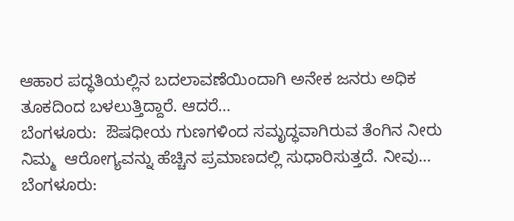ಆಹಾರ ಪದ್ಧತಿಯಲ್ಲಿನ ಬದಲಾವಣೆಯಿಂದಾಗಿ ಅನೇಕ ಜನರು ಅಧಿಕ ತೂಕದಿಂದ ಬಳಲುತ್ತಿದ್ದಾರೆ. ಆದರೆ…
ಬೆಂಗಳೂರು:  ಔಷಧೀಯ ಗುಣಗಳಿಂದ ಸಮೃದ್ಧವಾಗಿರುವ ತೆಂಗಿನ ನೀರು ನಿಮ್ಮ  ಆರೋಗ್ಯವನ್ನು ಹೆಚ್ಚಿನ ಪ್ರಮಾಣದಲ್ಲಿ ಸುಧಾರಿಸುತ್ತದೆ. ನೀವು…
ಬೆಂಗಳೂರು: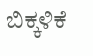ಬಿಕ್ಕಳಿಕೆ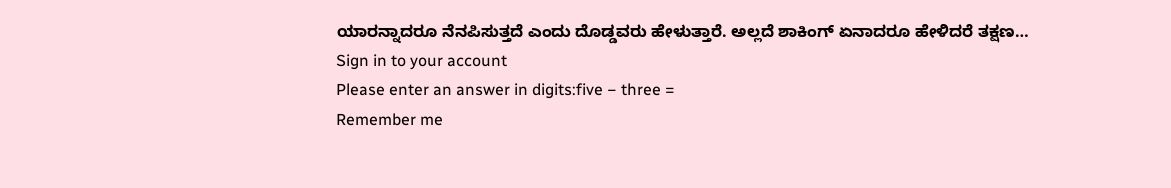ಯಾರನ್ನಾದರೂ ನೆನಪಿಸುತ್ತದೆ ಎಂದು ದೊಡ್ಡವರು ಹೇಳುತ್ತಾರೆ. ಅಲ್ಲದೆ ಶಾಕಿಂಗ್ ಏನಾದರೂ ಹೇಳಿದರೆ ತಕ್ಷಣ…
Sign in to your account
Please enter an answer in digits:five − three =
Remember me